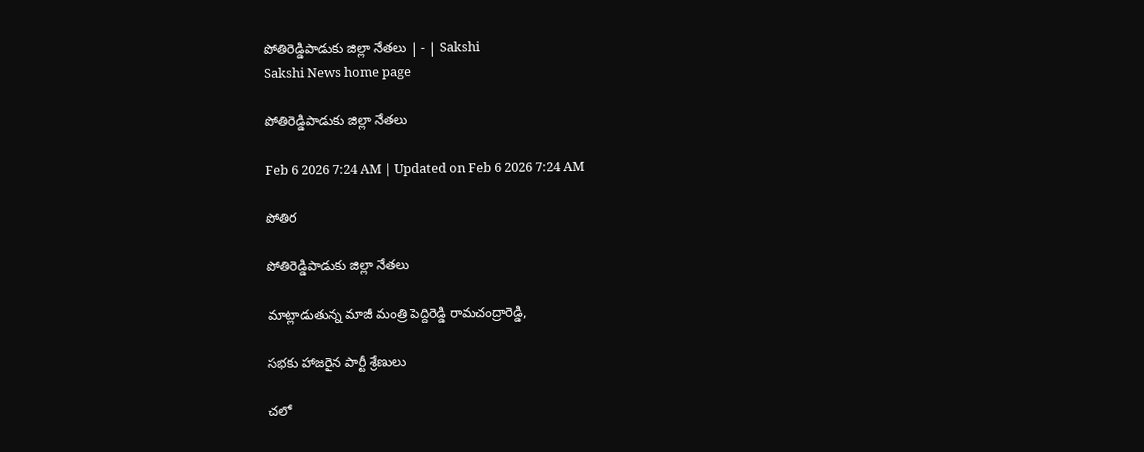పోతిరెడ్డిపాడుకు జిల్లా నేతలు | - | Sakshi
Sakshi News home page

పోతిరెడ్డిపాడుకు జిల్లా నేతలు

Feb 6 2026 7:24 AM | Updated on Feb 6 2026 7:24 AM

పోతిర

పోతిరెడ్డిపాడుకు జిల్లా నేతలు

మాట్లాడుతున్న మాజీ మంత్రి పెద్దిరెడ్డి రామచంద్రారెడ్డి,

సభకు హాజరైన పార్టీ శ్రేణులు

చలో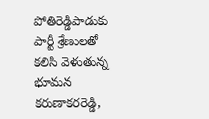పోతిరెడ్డిపాడుకు పార్టీ శ్రేణులతో కలిసి వెళుతున్న భూమన కరుణాకరరెడ్డి,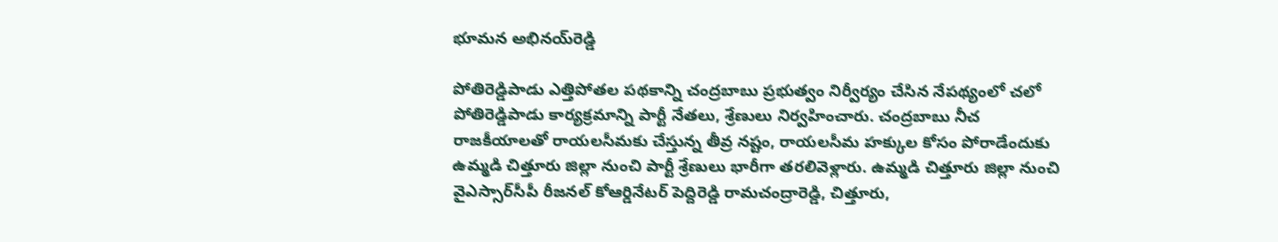భూమన అభినయ్‌రెడ్డి

పోతిరెడ్డిపాడు ఎత్తిపోతల పథకాన్ని చంద్రబాబు ప్రభుత్వం నిర్వీర్యం చేసిన నేపథ్యంలో చలో పోతిరెడ్డిపాడు కార్యక్రమాన్ని పార్టీ నేతలు, శ్రేణులు నిర్వహించారు. చంద్రబాబు నీచ రాజకీయాలతో రాయలసీమకు చేస్తున్న తీవ్ర నష్టం, రాయలసీమ హక్కుల కోసం పోరాడేందుకు ఉమ్మడి చిత్తూరు జిల్లా నుంచి పార్టీ శ్రేణులు భారీగా తరలివెళ్లారు. ఉమ్మడి చిత్తూరు జిల్లా నుంచి వైఎస్సార్‌సీపీ రీజనల్‌ కోఆర్డినేటర్‌ పెద్దిరెడ్డి రామచంద్రారెడ్డి, చిత్తూరు,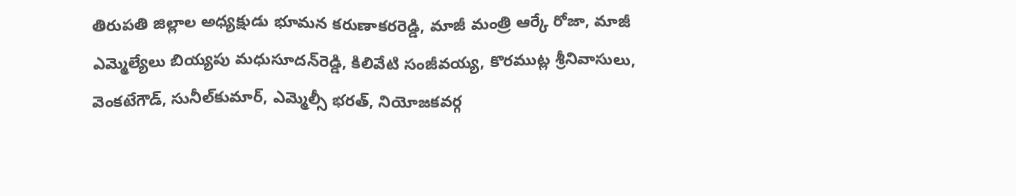తిరుపతి జిల్లాల అధ్యక్షుడు భూమన కరుణాకరరెడ్డి, మాజీ మంత్రి ఆర్కే రోజా, మాజీ ఎమ్మెల్యేలు బియ్యపు మధుసూదన్‌రెడ్డి, కిలివేటి సంజీవయ్య, కొరముట్ల శ్రీనివాసులు, వెంకటేగౌడ్‌, సునీల్‌కుమార్‌, ఎమ్మెల్సీ భరత్‌, నియోజకవర్గ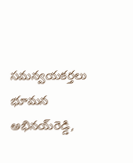సమన్వయకర్తలు భూమన అభినయ్‌రెడ్డి,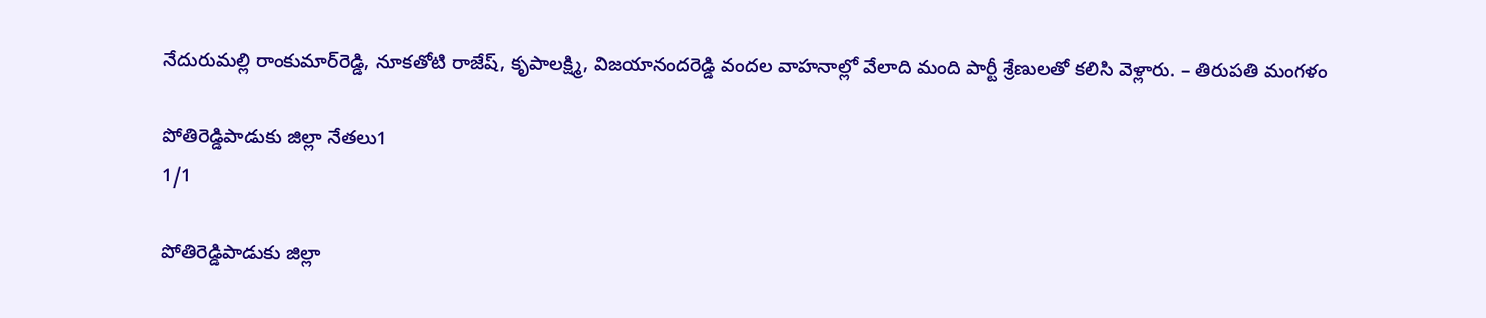నేదురుమల్లి రాంకుమార్‌రెడ్డి, నూకతోటి రాజేష్‌, కృపాలక్ష్మి, విజయానందరెడ్డి వందల వాహనాల్లో వేలాది మంది పార్టీ శ్రేణులతో కలిసి వెళ్లారు. – తిరుపతి మంగళం

పోతిరెడ్డిపాడుకు జిల్లా నేతలు1
1/1

పోతిరెడ్డిపాడుకు జిల్లా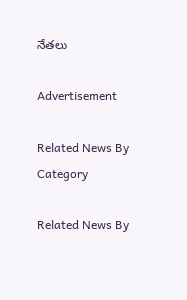నేతలు

Advertisement

Related News By Category

Related News By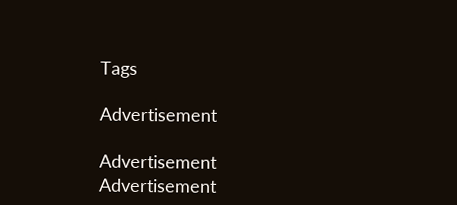Tags

Advertisement

Advertisement
Advertisement